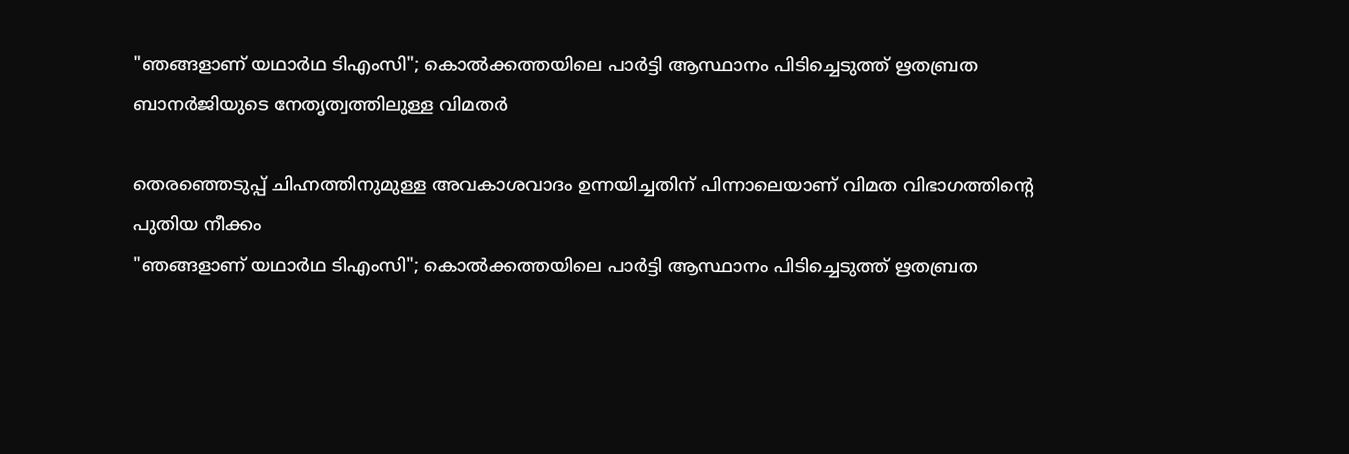"ഞങ്ങളാണ് യഥാർഥ ടിഎംസി"; കൊൽക്കത്തയിലെ പാർട്ടി ആസ്ഥാനം പിടിച്ചെടുത്ത് ഋതബ്രത ബാനർജിയുടെ നേതൃത്വത്തിലുള്ള വിമതർ

തെരഞ്ഞെടുപ്പ് ചിഹ്നത്തിനുമുള്ള അവകാശവാദം ഉന്നയിച്ചതിന് പിന്നാലെയാണ് വിമത വിഭാഗത്തിന്‍റെ പുതിയ നീക്കം
"ഞങ്ങളാണ് യഥാർഥ ടിഎംസി"; കൊൽക്കത്തയിലെ പാർട്ടി ആസ്ഥാനം പിടിച്ചെടുത്ത് ഋതബ്രത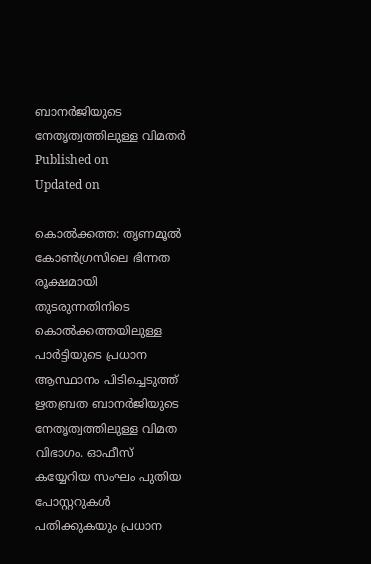ബാനർജിയുടെ നേതൃത്വത്തിലുള്ള വിമതർ
Published on
Updated on

കൊൽക്കത്ത: തൃണമൂല്‍ കോൺഗ്രസിലെ ഭിന്നത രൂക്ഷമായി തുടരുന്നതിനിടെ കൊൽക്കത്തയിലുള്ള പാർട്ടിയുടെ പ്രധാന ആസ്ഥാനം പിടിച്ചെടുത്ത് ഋതബ്രത ബാനർജിയുടെ നേതൃത്വത്തിലുള്ള വിമത വിഭാഗം. ഓഫീസ് കയ്യേറിയ സംഘം പുതിയ പോസ്റ്ററുകള്‍ പതിക്കുകയും പ്രധാന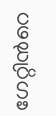ഗേറ്റിന്‍റെ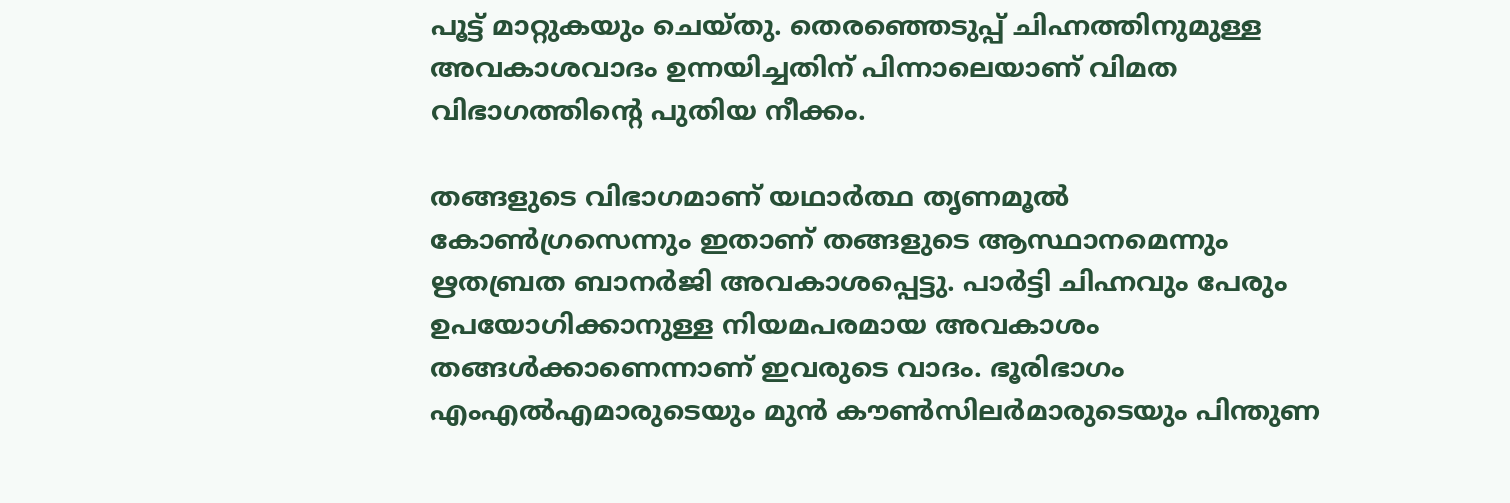പൂട്ട് മാറ്റുകയും ചെയ്തു. തെരഞ്ഞെടുപ്പ് ചിഹ്നത്തിനുമുള്ള അവകാശവാദം ഉന്നയിച്ചതിന് പിന്നാലെയാണ് വിമത വിഭാഗത്തിന്‍റെ പുതിയ നീക്കം.

തങ്ങളുടെ വിഭാഗമാണ് യഥാർത്ഥ തൃണമൂൽ കോൺഗ്രസെന്നും ഇതാണ് തങ്ങളുടെ ആസ്ഥാനമെന്നും ഋതബ്രത ബാനർജി അവകാശപ്പെട്ടു. പാർട്ടി ചിഹ്നവും പേരും ഉപയോഗിക്കാനുള്ള നിയമപരമായ അവകാശം തങ്ങൾക്കാണെന്നാണ് ഇവരുടെ വാദം. ഭൂരിഭാഗം എംഎൽഎമാരുടെയും മുൻ കൗൺസിലർമാരുടെയും പിന്തുണ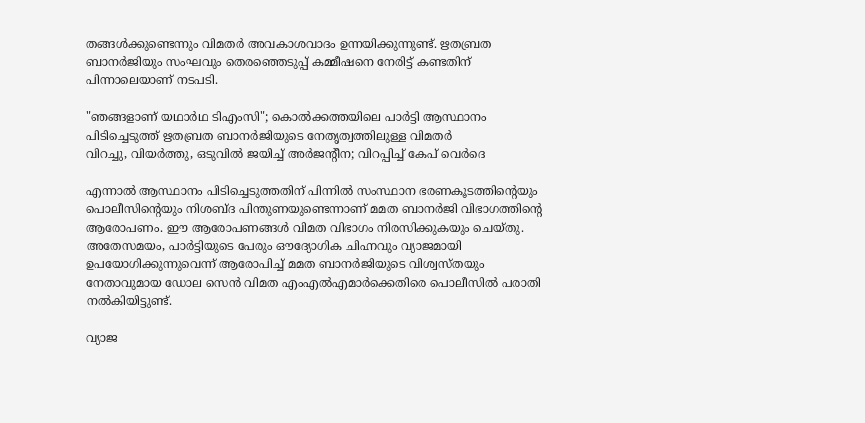തങ്ങൾക്കുണ്ടെന്നും വിമതർ അവകാശവാദം ഉന്നയിക്കുന്നുണ്ട്. ഋതബ്രത ബാനർജിയും സംഘവും തെരഞ്ഞെടുപ്പ് കമ്മീഷനെ നേരിട്ട് കണ്ടതിന് പിന്നാലെയാണ് നടപടി.

"ഞങ്ങളാണ് യഥാർഥ ടിഎംസി"; കൊൽക്കത്തയിലെ പാർട്ടി ആസ്ഥാനം പിടിച്ചെടുത്ത് ഋതബ്രത ബാനർജിയുടെ നേതൃത്വത്തിലുള്ള വിമതർ
വിറച്ചു, വിയര്‍ത്തു, ഒടുവില്‍ ജയിച്ച് അര്‍ജന്റീന; വിറപ്പിച്ച് കേപ് വെര്‍ദെ

എന്നാൽ ആസ്ഥാനം പിടിച്ചെടുത്തതിന് പിന്നിൽ സംസ്ഥാന ഭരണകൂടത്തിന്റെയും പൊലീസിന്റെയും നിശബ്ദ പിന്തുണയുണ്ടെന്നാണ് മമത ബാനർജി വിഭാഗത്തിന്റെ ആരോപണം. ഈ ആരോപണങ്ങൾ വിമത വിഭാഗം നിരസിക്കുകയും ചെയ്തു. അതേസമയം, പാർട്ടിയുടെ പേരും ഔദ്യോഗിക ചിഹ്നവും വ്യാജമായി ഉപയോഗിക്കുന്നുവെന്ന് ആരോപിച്ച് മമത ബാനർജിയുടെ വിശ്വസ്തയും നേതാവുമായ ഡോല സെൻ വിമത എംഎൽഎമാർക്കെതിരെ പൊലീസിൽ പരാതി നൽകിയിട്ടുണ്ട്.

വ്യാജ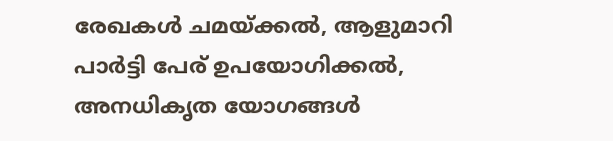രേഖകൾ ചമയ്ക്കൽ, ആളുമാറി പാർട്ടി പേര് ഉപയോഗിക്കൽ, അനധികൃത യോഗങ്ങൾ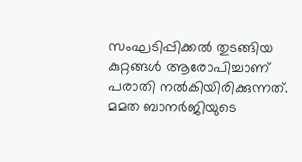സംഘടിപ്പിക്കൽ തുടങ്ങിയ കുറ്റങ്ങൾ ആരോപിച്ചാണ് പരാതി നൽകിയിരിക്കുന്നത്. മമത ബാനർജിയുടെ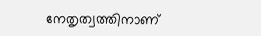നേതൃത്വത്തിനാണ്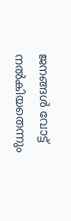ജനങ്ങൾ വോട്ട് നൽകിയതെന്നും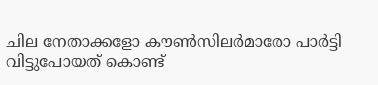ചില നേതാക്കളോ കൗൺസിലർമാരോ പാർട്ടി വിട്ടുപോയത് കൊണ്ട്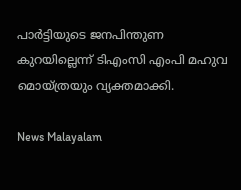പാർട്ടിയുടെ ജനപിന്തുണ കുറയില്ലെന്ന് ടിഎംസി എംപി മഹുവ മൊയ്ത്രയും വ്യക്തമാക്കി.

News Malayalam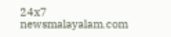24x7
newsmalayalam.com